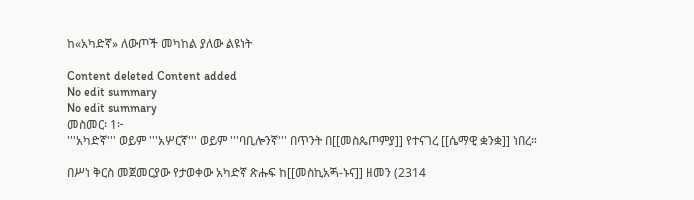ከ«አካድኛ» ለውጦች መካከል ያለው ልዩነት

Content deleted Content added
No edit summary
No edit summary
መስመር፡ 1፦
'''አካድኛ''' ወይም '''አሦርኛ''' ወይም '''ባቢሎንኛ''' በጥንት በ[[መስጴጦምያ]] የተናገረ [[ሴማዊ ቋንቋ]] ነበረ።

በሥነ ቅርስ መጀመርያው የታወቀው አካድኛ ጽሑፍ ከ[[መስኪአጝ-ኑና]] ዘመን (2314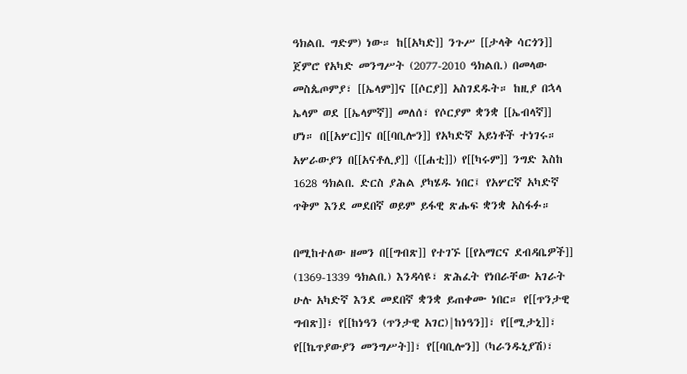ዓክልበ. ግድም) ነው። ከ[[አካድ]] ንጉሥ [[ታላቅ ሳርጎን]] ጀምሮ የአካድ መንግሥት (2077-2010 ዓክልበ.) በመላው መስጴጦምያ፣ [[ኤላም]]ና [[ሶርያ]] አስገደዱት። ከዚያ በኋላ ኤላም ወደ [[ኤላምኛ]] መለሰ፣ የሶርያም ቋንቋ [[ኤብላኛ]] ሆነ። በ[[አሦር]]ና በ[[ባቢሎን]] የአካድኛ አይነቶች ተነገሩ። አሦራውያን በ[[አናቶሊያ]] ([[ሐቲ]]) የ[[ካሩም]] ንግድ እስከ 1628 ዓክልበ. ድርስ ያሕል ያካሄዱ ነበር፤ የአሦርኛ አካድኛ ጥቅም እንደ መደበኛ ወይም ይፋዊ ጽሑፍ ቋንቋ አስፋፉ።

በሚከተለው ዘመን በ[[ግብጽ]] የተገኙ [[የአማርና ደብዳቤዎች]] (1369-1339 ዓክልበ.) እንዳሳዩ፣ ጽሕፈት የነበራቸው አገራት ሁሉ አካድኛ እንደ መደበኛ ቋንቋ ይጠቀሙ ነበር። የ[[ጥንታዊ ግብጽ]]፣ የ[[ከነዓን (ጥንታዊ አገር)|ከነዓን]]፣ የ[[ሚታኒ]]፣ የ[[ኬጥያውያን መንግሥት]]፣ የ[[ባቢሎን]] (ካራንዱኒያሽ)፣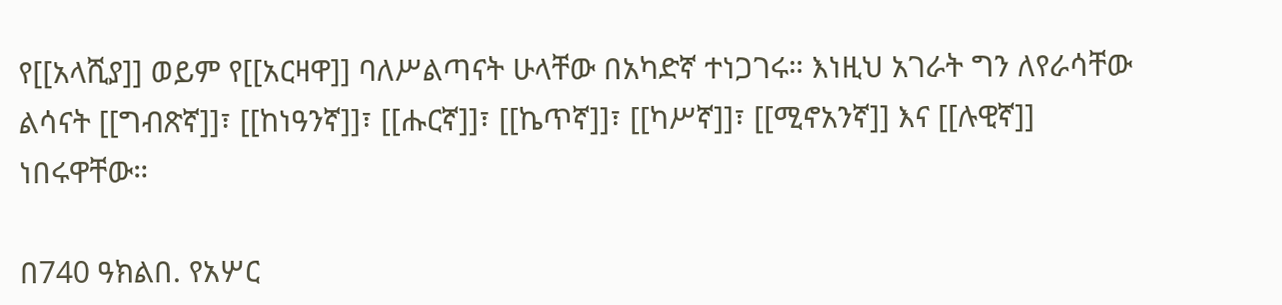የ[[አላሺያ]] ወይም የ[[አርዛዋ]] ባለሥልጣናት ሁላቸው በአካድኛ ተነጋገሩ። እነዚህ አገራት ግን ለየራሳቸው ልሳናት [[ግብጽኛ]]፣ [[ከነዓንኛ]]፣ [[ሑርኛ]]፣ [[ኬጥኛ]]፣ [[ካሥኛ]]፣ [[ሚኖአንኛ]] እና [[ሉዊኛ]] ነበሩዋቸው።

በ740 ዓክልበ. የአሦር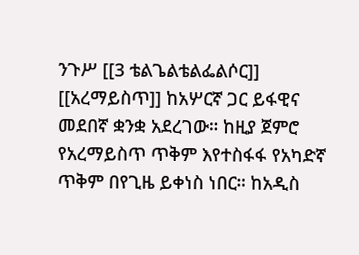ንጉሥ [[3 ቴልጌልቴልፌልሶር]] [[አረማይስጥ]] ከአሦርኛ ጋር ይፋዊና መደበኛ ቋንቋ አደረገው። ከዚያ ጀምሮ የአረማይስጥ ጥቅም እየተስፋፋ የአካድኛ ጥቅም በየጊዜ ይቀነስ ነበር። ከአዲስ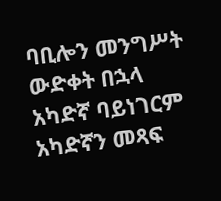ባቢሎን መንግሥት ውድቀት በኋላ አካድኛ ባይነገርም አካድኛን መጻፍ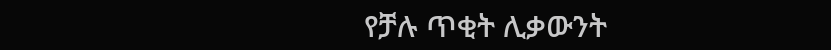የቻሉ ጥቂት ሊቃውንት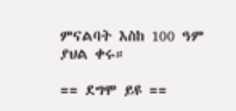ምናልባት እስከ 100 ዓም ያህል ቀሩ።

== ደግሞ ይዩ ==